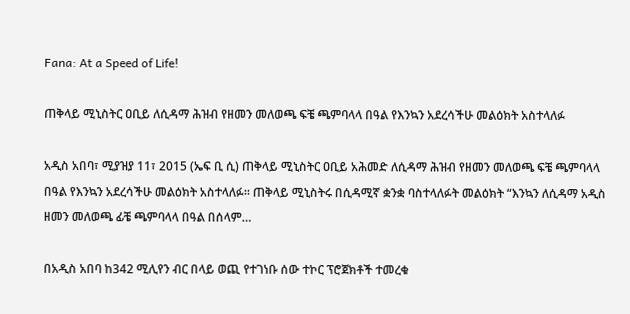Fana: At a Speed of Life!

ጠቅላይ ሚኒስትር ዐቢይ ለሲዳማ ሕዝብ የዘመን መለወጫ ፍቼ ጫምባላላ በዓል የእንኳን አደረሳችሁ መልዕክት አስተላለፉ

አዲስ አበባ፣ ሚያዝያ 11፣ 2015 (ኤፍ ቢ ሲ) ጠቅላይ ሚኒስትር ዐቢይ አሕመድ ለሲዳማ ሕዝብ የዘመን መለወጫ ፍቼ ጫምባላላ በዓል የእንኳን አደረሳችሁ መልዕክት አስተላለፉ። ጠቅላይ ሚኒስትሩ በሲዳሚኛ ቋንቋ ባስተላለፉት መልዕክት “እንኳን ለሲዳማ አዲስ ዘመን መለወጫ ፊቼ ጫምባላላ በዓል በሰላም…

በአዲስ አበባ ከ342 ሚሊየን ብር በላይ ወጪ የተገነቡ ሰው ተኮር ፕሮጀክቶች ተመረቁ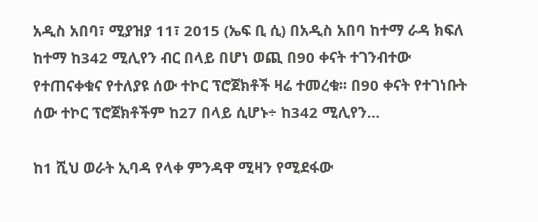አዲስ አበባ፣ ሚያዝያ 11፣ 2015 (ኤፍ ቢ ሲ) በአዲስ አበባ ከተማ ራዳ ክፍለ ከተማ ከ342 ሚሊየን ብር በላይ በሆነ ወጪ በ90 ቀናት ተገንብተው የተጠናቀቁና የተለያዩ ሰው ተኮር ፕሮጀክቶች ዛሬ ተመረቁ፡፡ በ90 ቀናት የተገነቡት ሰው ተኮር ፕሮጀክቶችም ከ27 በላይ ሲሆኑ÷ ከ342 ሚሊየን…

ከ1 ሺህ ወራት ኢባዳ የላቀ ምንዳዋ ሚዛን የሚደፋው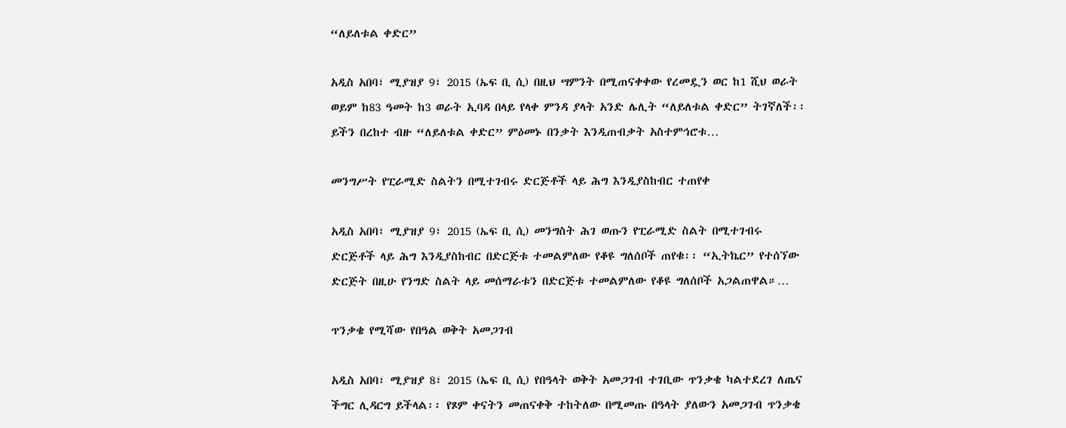“ለይለቱል ቀድር”

አዲስ አበባ፣ ሚያዝያ 9፣ 2015 (ኤፍ ቢ ሲ) በዚህ ሣምንት በሚጠናቀቀው የረመዷን ወር ከ1 ሺህ ወራት ወይም ከ83 ዓመት ከ3 ወራት ኢባዳ በላይ የላቀ ምንዳ ያላት አንድ ሌሊት “ለይለቱል ቀድር” ትገኛለች፡፡ ይችን በረከተ ብዙ “ለይለቱል ቀድር” ምዕመኑ በንቃት እንዲጠብቃት አስተምኅሮቱ…

መንግሥት የፒራሚድ ስልትን በሚተገብሩ ድርጅቶች ላይ ሕግ እንዲያስከብር ተጠየቀ

አዲስ አበባ፣ ሚያዝያ 9፣ 2015 (ኤፍ ቢ ሲ) መንግስት ሕገ ወጡን የፒራሚድ ስልት በሚተገብሩ ድርጅቶች ላይ ሕግ እንዲያስከብር በድርጅቱ ተመልምለው የቆዩ ግለሰቦች ጠየቁ፡፡ “ኢትኬር” የተሰኘው ድርጅት በዚሁ የንግድ ስልት ላይ መሰማራቱን በድርጅቱ ተመልምለው የቆዩ ግለሰቦች አጋልጠዋል።…

ጥንቃቄ የሚሻው የበዓል ወቅት አመጋገብ

አዲስ አበባ፣ ሚያዝያ 8፣ 2015 (ኤፍ ቢ ሲ) የበዓላት ወቅት አመጋገብ ተገቢው ጥንቃቄ ካልተደረገ ለጤና ችግር ሊዳርግ ይችላል፡፡ የጾም ቀናትን መጠናቀቅ ተከትለው በሚመጡ በዓላት ያለውን አመጋገብ ጥንቃቄ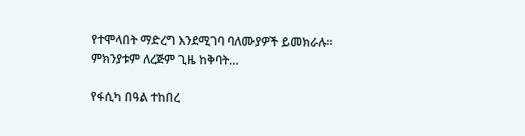የተሞላበት ማድረግ እንደሚገባ ባለሙያዎች ይመክራሉ፡፡ ምክንያቱም ለረጅም ጊዜ ከቅባት…

የፋሲካ በዓል ተከበረ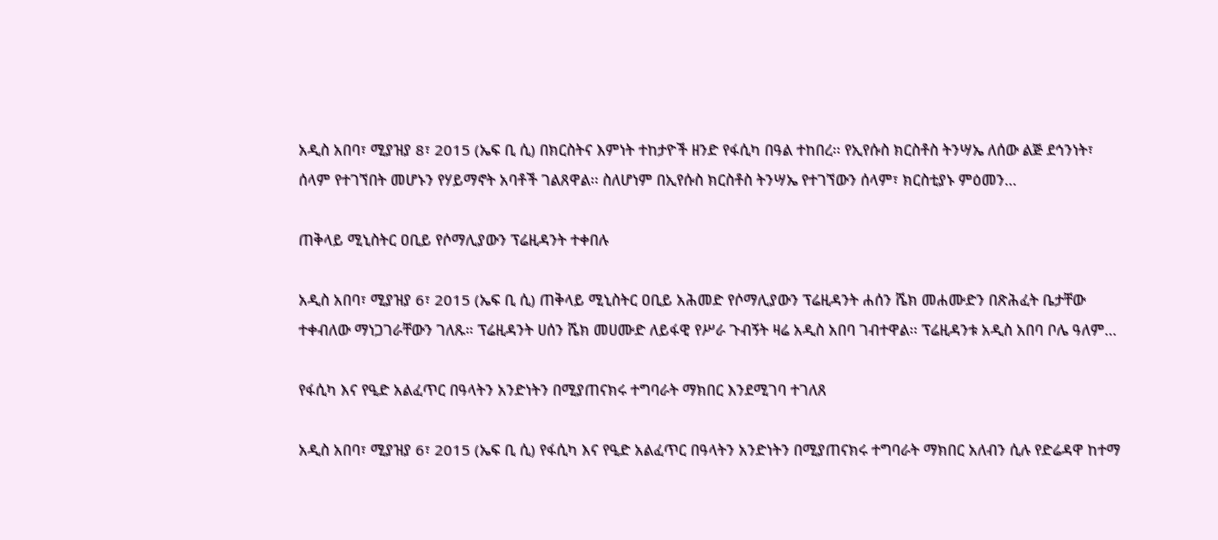አዲስ አበባ፣ ሚያዝያ 8፣ 2015 (ኤፍ ቢ ሲ) በክርስትና እምነት ተከታዮች ዘንድ የፋሲካ በዓል ተከበረ፡፡ የኢየሱስ ክርስቶስ ትንሣኤ ለሰው ልጅ ደኅንነት፣ ሰላም የተገኘበት መሆኑን የሃይማኖት አባቶች ገልጸዋል፡፡ ስለሆነም በኢየሱስ ክርስቶስ ትንሣኤ የተገኘውን ሰላም፣ ክርስቲያኑ ምዕመን…

ጠቅላይ ሚኒስትር ዐቢይ የሶማሊያውን ፕሬዚዳንት ተቀበሉ

አዲስ አበባ፣ ሚያዝያ 6፣ 2015 (ኤፍ ቢ ሲ) ጠቅላይ ሚኒስትር ዐቢይ አሕመድ የሶማሊያውን ፕሬዚዳንት ሐሰን ሼክ መሐሙድን በጽሕፈት ቤታቸው ተቀብለው ማነጋገራቸውን ገለጹ። ፕሬዚዳንት ሀሰን ሼክ መሀሙድ ለይፋዊ የሥራ ጉብኝት ዛሬ አዲስ አበባ ገብተዋል፡፡ ፕሬዚዳንቱ አዲስ አበባ ቦሌ ዓለም…

የፋሲካ እና የዒድ አልፈጥር በዓላትን አንድነትን በሚያጠናክሩ ተግባራት ማክበር እንደሚገባ ተገለጸ

አዲስ አበባ፣ ሚያዝያ 6፣ 2015 (ኤፍ ቢ ሲ) የፋሲካ እና የዒድ አልፈጥር በዓላትን አንድነትን በሚያጠናክሩ ተግባራት ማክበር አለብን ሲሉ የድሬዳዋ ከተማ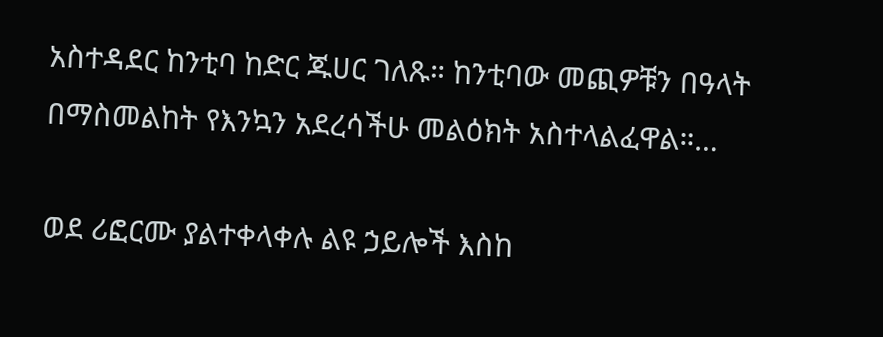አስተዳደር ከንቲባ ከድር ጁሀር ገለጹ። ከንቲባው መጪዎቹን በዓላት በማስመልከት የእንኳን አደረሳችሁ መልዕክት አስተላልፈዋል።…

ወደ ሪፎርሙ ያልተቀላቀሉ ልዩ ኃይሎች እስከ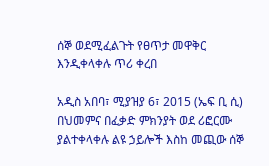ሰኞ ወደሚፈልጉት የፀጥታ መዋቅር እንዲቀላቀሉ ጥሪ ቀረበ

አዲስ አበባ፣ ሚያዝያ 6፣ 2015 (ኤፍ ቢ ሲ) በህመምና በፈቃድ ምክንያት ወደ ሪፎርሙ ያልተቀላቀሉ ልዩ ኃይሎች እስከ መጪው ሰኞ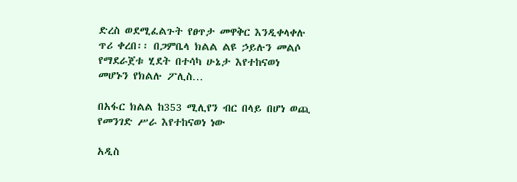ድረስ ወደሚፈልጉት የፀጥታ መዋቅር እንዲቀላቀሉ ጥሪ ቀረበ፡፡ በጋምቤላ ክልል ልዩ ኃይሉን መልሶ የማደራጀቱ ሂደት በተሳካ ሁኔታ እየተከናወነ መሆኑን የክልሉ ፖሊስ…

በአፋር ክልል ከ353 ሚሊየን ብር በላይ በሆነ ወጪ የመንገድ ሥራ እየተከናወነ ነው

አዲስ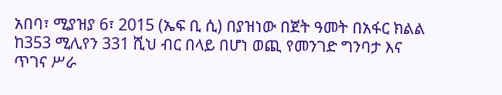አበባ፣ ሚያዝያ 6፣ 2015 (ኤፍ ቢ ሲ) በያዝነው በጀት ዓመት በአፋር ክልል ከ353 ሚሊየን 331 ሺህ ብር በላይ በሆነ ወጪ የመንገድ ግንባታ እና ጥገና ሥራ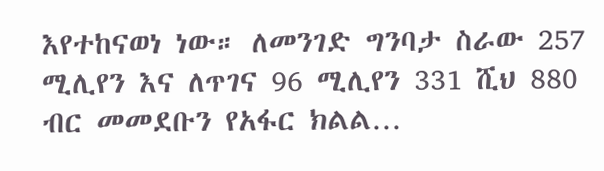እየተከናወነ ነው። ለመንገድ ግንባታ ስራው 257 ሚሊየን እና ለጥገና 96 ሚሊየን 331 ሺህ 880 ብር መመደቡን የአፋር ክልል…